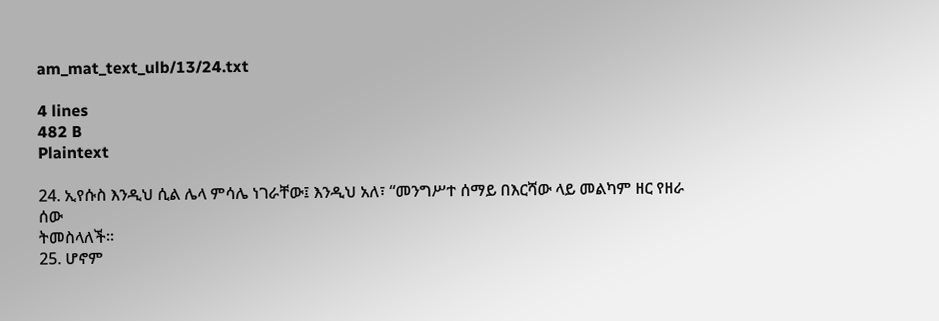am_mat_text_ulb/13/24.txt

4 lines
482 B
Plaintext

24. ኢየሱስ እንዲህ ሲል ሌላ ምሳሌ ነገራቸው፤ እንዲህ አለ፣ “መንግሥተ ሰማይ በእርሻው ላይ መልካም ዘር የዘራ ሰው
ትመስላለች።
25. ሆኖም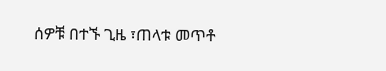ሰዎቹ በተኙ ጊዜ ፣ጠላቱ መጥቶ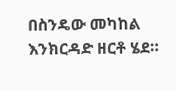በስንዴው መካከል እንክርዳድ ዘርቶ ሄደ።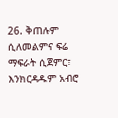26. ቅጠሉም ሲለመልምና ፍሬ ማፍራት ሲጀምር፣ እንክርዳዱም አብሮ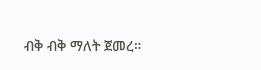ብቅ ብቅ ማለት ጀመረ።